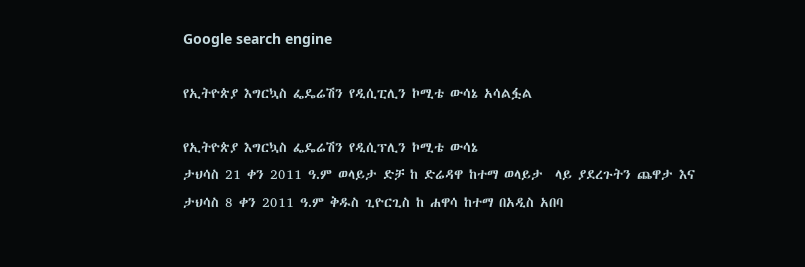Google search engine

የኢትዮጵያ እግርኳስ ፌዴሬሽን የዲሲፒሊን ኮሚቴ ውሳኔ አሳልፏል

የኢትዮጵያ እግርኳስ ፌዴሬሽን የዲሲፕሊን ኮሚቴ ውሳኔ
ታህሳስ 21 ቀን 2011 ዓ.ም ወላይታ ድቻ ከ ድሬዳዋ ከተማ ወላይታ  ላይ ያደረጉትን ጨዋታ እና ታህሳስ 8 ቀን 2011 ዓ.ም ቅዱስ ጊዮርጊስ ከ ሐዋሳ ከተማ በአዲስ አበባ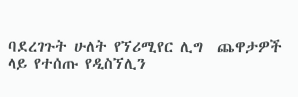ባደረገጉት ሁለት የኘሪሚየር ሊግ  ጨዋታዎች ላይ የተሰጡ የዲስኘሊን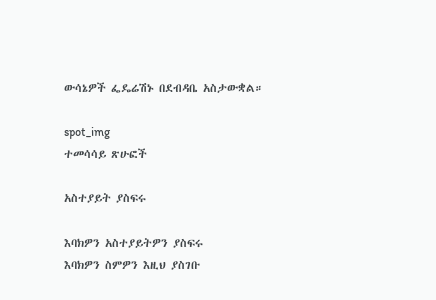ውሳኔዎች ፌዴሬሽኑ በደብዳቤ አስታውቋል።

spot_img
ተመሳሳይ ጽሁፎች

አስተያይት ያስፍሩ

እባክዎን አስተያይትዎን ያስፍሩ
እባክዎን ስምዎን እዚህ ያስገቡ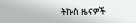ትኩስ ዜናዎች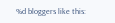%d bloggers like this: